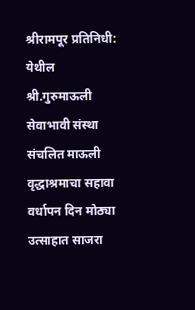श्रीरामपूर प्रतिनिधी:
येथील श्री.गुरुमाऊली सेवाभावी संस्था संचलित माऊली वृद्धाश्रमाचा सहावा वर्धापन दिन मोठ्या उत्साहात साजरा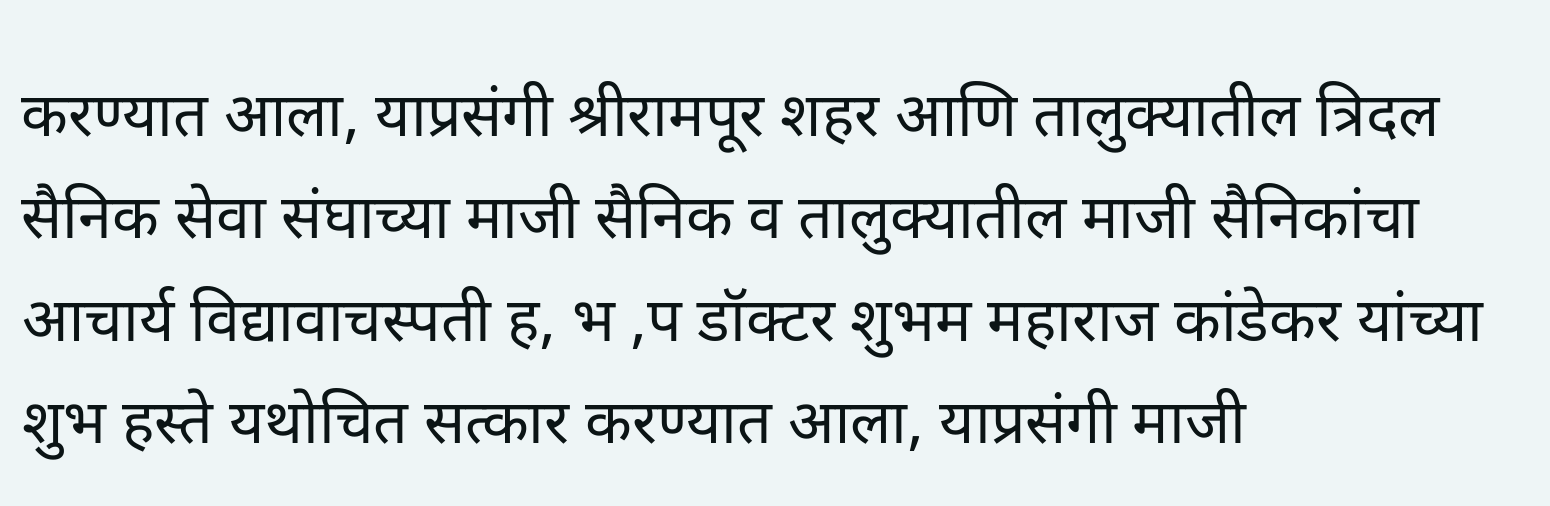करण्यात आला, याप्रसंगी श्रीरामपूर शहर आणि तालुक्यातील त्रिदल सैनिक सेवा संघाच्या माजी सैनिक व तालुक्यातील माजी सैनिकांचा आचार्य विद्यावाचस्पती ह, भ ,प डॉक्टर शुभम महाराज कांडेकर यांच्या शुभ हस्ते यथोचित सत्कार करण्यात आला, याप्रसंगी माजी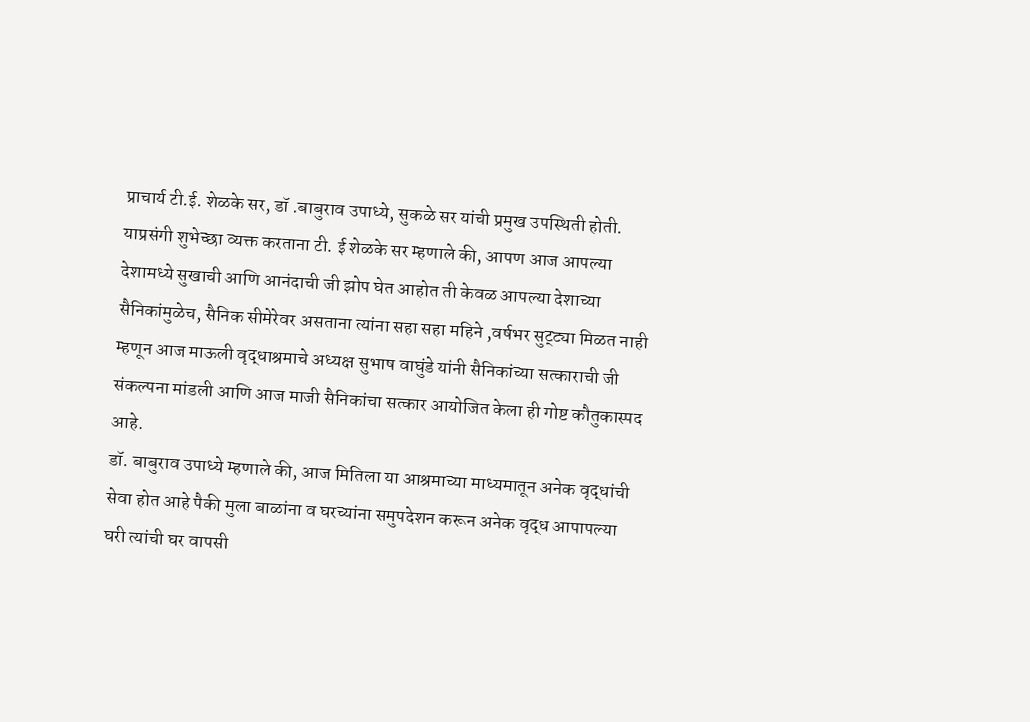प्राचार्य टी.ई. शेळके सर, डॉ .बाबुराव उपाध्ये, सुकळे सर यांची प्रमुख उपस्थिती होती. याप्रसंगी शुभेच्छा व्यक्त करताना टी. ई शेळके सर म्हणाले की, आपण आज आपल्या देशामध्ये सुखाची आणि आनंदाची जी झोप घेत आहोत ती केवळ आपल्या देशाच्या सैनिकांमुळेच, सैनिक सीमेरेवर असताना त्यांना सहा सहा महिने ,वर्षभर सुट्ट्या मिळत नाही म्हणून आज माऊली वृद्धाश्रमाचे अध्यक्ष सुभाष वाघुंडे यांनी सैनिकांच्या सत्काराची जी संकल्पना मांडली आणि आज माजी सैनिकांचा सत्कार आयोजित केला ही गोष्ट कौतुकास्पद आहे.
डॉ. बाबुराव उपाध्ये म्हणाले की, आज मितिला या आश्रमाच्या माध्यमातून अनेक वृद्धांची सेवा होत आहे पैकी मुला बाळांना व घरच्यांना समुपदेशन करून अनेक वृद्ध आपापल्या घरी त्यांची घर वापसी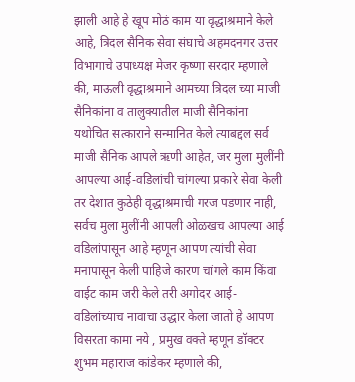झाली आहे हे खूप मोठं काम या वृद्धाश्रमाने केले आहे, त्रिदल सैनिक सेवा संघाचे अहमदनगर उत्तर विभागाचे उपाध्यक्ष मेजर कृष्णा सरदार म्हणाले की, माऊली वृद्धाश्रमाने आमच्या त्रिदल च्या माजी सैनिकांना व तालुक्यातील माजी सैनिकांना यथोचित सत्काराने सन्मानित केले त्याबद्दल सर्व माजी सैनिक आपले ऋणी आहेत, जर मुला मुलींनी आपल्या आई-वडिलांची चांगल्या प्रकारे सेवा केली तर देशात कुठेही वृद्धाश्रमाची गरज पडणार नाही, सर्वच मुला मुलींनी आपली ओळखच आपल्या आई वडिलांपासून आहे म्हणून आपण त्यांची सेवा मनापासून केली पाहिजे कारण चांगले काम किंवा वाईट काम जरी केले तरी अगोदर आई-वडिलांच्याच नावाचा उद्धार केला जातो हे आपण विसरता कामा नये , प्रमुख वक्ते म्हणून डॉक्टर शुभम महाराज कांडेकर म्हणाले की,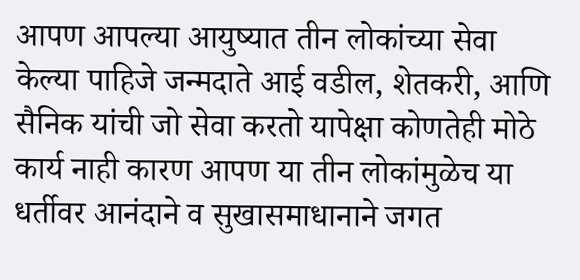आपण आपल्या आयुष्यात तीन लोकांच्या सेवा केल्या पाहिजे जन्मदाते आई वडील, शेतकरी, आणि सैनिक यांची जो सेवा करतो यापेक्षा कोणतेही मोठे कार्य नाही कारण आपण या तीन लोकांमुळेच या धर्तीवर आनंदाने व सुखासमाधानाने जगत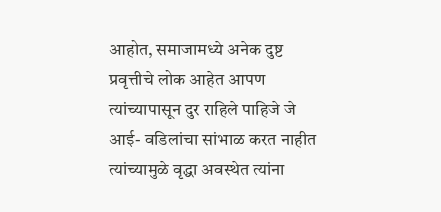आहोत, समाजामध्ये अनेक दुष्ट प्रवृत्तीचे लोक आहेत आपण त्यांच्यापासून दुर राहिले पाहिजे जे आई- वडिलांचा सांभाळ करत नाहीत त्यांच्यामुळे वृद्धा अवस्थेत त्यांना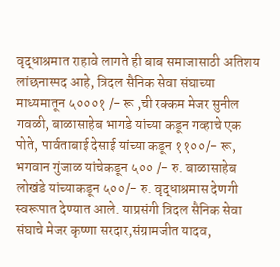वृद्धाश्रमात राहावे लागते ही बाब समाजासाठी अतिशय लांछनास्पद आहे, त्रिदल सैनिक सेवा संघाच्या माध्यमातून ५०००१ /- रू ,ची रक्कम मेजर सुनील गवळी, बाळासाहेब भागडे यांच्या कडून गव्हाचे एक पोते, पार्वताबाई देसाई यांच्या कडून ११००/- रू, भगवान गुंजाळ यांचेकडून ५०० /- रु. बाळासाहेब लोखंडे यांच्याकडून ५००/- रु. वृद्धाश्रमास देणगी स्वरूपात देण्यात आले. याप्रसंगी त्रिदल सैनिक सेवा संघाचे मेजर कृष्णा सरदार,संग्रामजीत यादव,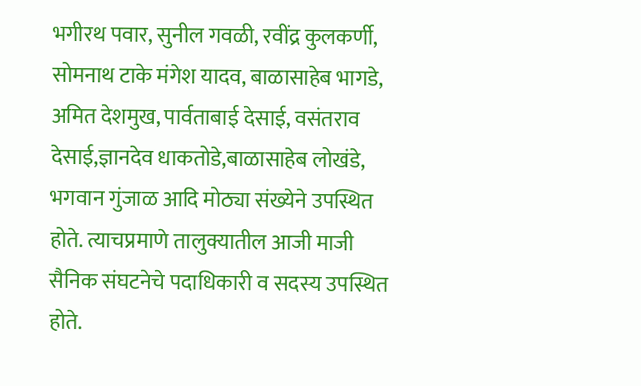भगीरथ पवार, सुनील गवळी, रवींद्र कुलकर्णी, सोमनाथ टाके मंगेश यादव, बाळासाहेब भागडे, अमित देशमुख, पार्वताबाई देसाई, वसंतराव देसाई,ज्ञानदेव धाकतोडे,बाळासाहेब लोखंडे, भगवान गुंजाळ आदि मोठ्या संख्येने उपस्थित होते. त्याचप्रमाणे तालुक्यातील आजी माजी सैनिक संघटनेचे पदाधिकारी व सदस्य उपस्थित होते.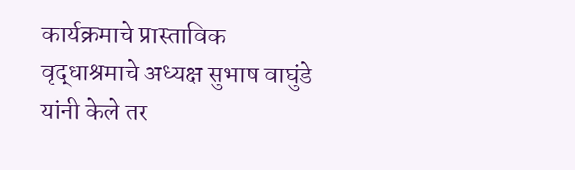कार्यक्रमाचे प्रास्ताविक वृद्धाश्रमाचे अध्यक्ष सुभाष वाघुंडे यांनी केले तर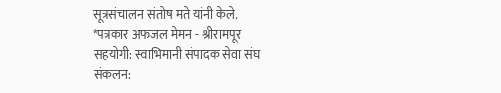सूत्रसंचालन संतोष मते यांनी केले.
*पत्रकार अफजल मेमन - श्रीरामपूर
सहयोगी: स्वाभिमानी संपादक सेवा संघ
संकलन: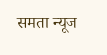समता न्यूज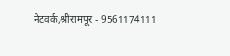नेटवर्क,श्रीरामपूर - 9561174111